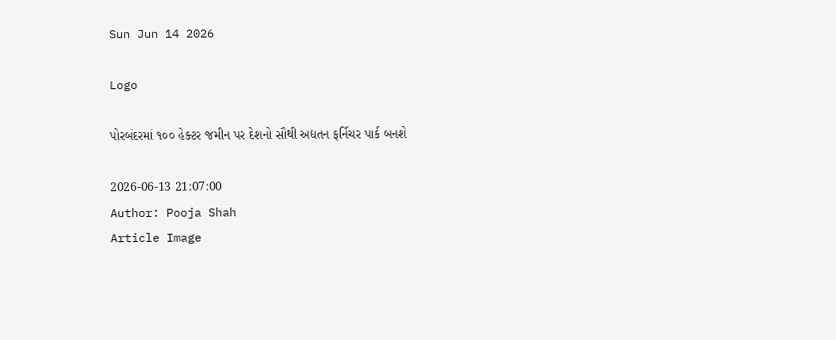Sun Jun 14 2026

Logo

પોરબંદરમાં ૧૦૦ હેક્ટર જમીન પર દેશનો સૌથી અદ્યતન ફર્નિચર પાર્ક બનશે

2026-06-13 21:07:00
Author: Pooja Shah
Article Image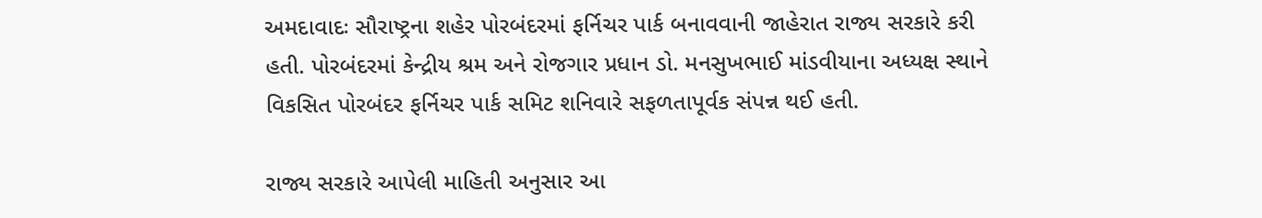અમદાવાદઃ સૌરાષ્ટ્રના શહેર પોરબંદરમાં ફર્નિચર પાર્ક બનાવવાની જાહેરાત રાજ્ય સરકારે કરી હતી. પોરબંદરમાં કેન્દ્રીય શ્રમ અને રોજગાર પ્રધાન ડો. મનસુખભાઈ માંડવીયાના અધ્યક્ષ સ્થાને  વિકસિત પોરબંદર ફર્નિચર પાર્ક સમિટ શનિવારે સફળતાપૂર્વક સંપન્ન થઈ હતી.

રાજ્ય સરકારે આપેલી માહિતી અનુસાર આ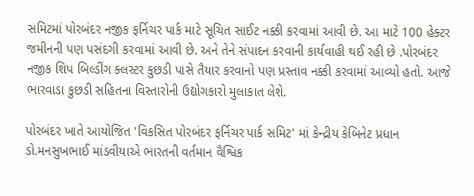સમિટમાં પોરબંદર નજીક ફર્નિચર પાર્ક માટે સૂચિત સાઈટ નક્કી કરવામાં આવી છે. આ માટે 100 હેક્ટર જમીનની પણ પસંદગી કરવામાં આવી છે. અને તેને સંપાદન કરવાની કાર્યવાહી થઈ રહી છે .પોરબંદર નજીક શિપ બિલ્ડીંગ ક્લસ્ટર કુછડી પાસે તૈયાર કરવાનો પણ પ્રસ્તાવ નક્કી કરવામાં આવ્યો હતો. આજે ભારવાડા કુછડી સહિતના વિસ્તારોની ઉદ્યોગકારો મુલાકાત લેશે.

પોરબંદર ખાતે આયોજિત 'વિકસિત પોરબંદર ફર્નિચર પાર્ક સમિટ' માં કેન્દ્રીય કેબિનેટ પ્રધાન ડો.મનસુખભાઈ માંડવીયાએ ભારતની વર્તમાન વૈશ્વિક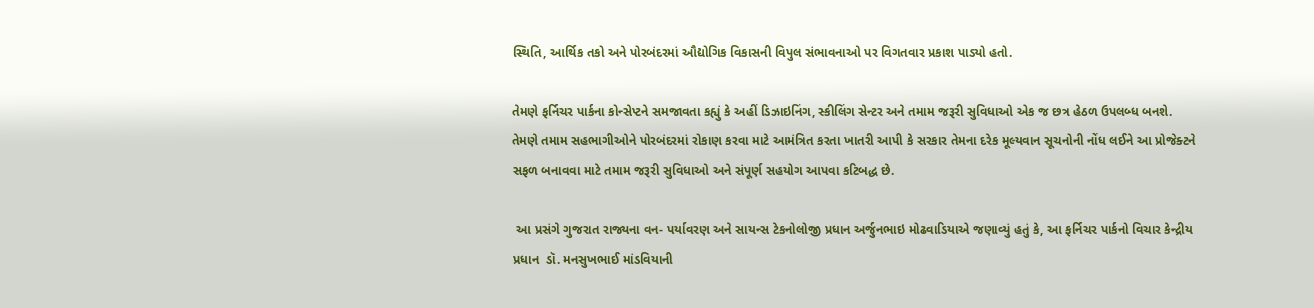સ્થિતિ, આર્થિક તકો અને પોરબંદરમાં ઔદ્યોગિક વિકાસની વિપુલ સંભાવનાઓ પર વિગતવાર પ્રકાશ પાડ્યો હતો.

તેમણે ફર્નિચર પાર્કના કોન્સેપ્ટને સમજાવતા કહ્યું કે અહીં ડિઝાઇનિંગ, સ્કીલિંગ સેન્ટર અને તમામ જરૂરી સુવિધાઓ એક જ છત્ર હેઠળ ઉપલબ્ધ બનશે. તેમણે તમામ સહભાગીઓને પોરબંદરમાં રોકાણ કરવા માટે આમંત્રિત કરતા ખાતરી આપી કે સરકાર તેમના દરેક મૂલ્યવાન સૂચનોની નોંધ લઈને આ પ્રોજેક્ટને સફળ બનાવવા માટે તમામ જરૂરી સુવિધાઓ અને સંપૂર્ણ સહયોગ આપવા કટિબદ્ધ છે.

 આ પ્રસંગે ગુજરાત રાજ્યના વન- પર્યાવરણ અને સાયન્સ ટેકનોલોજી પ્રધાન અર્જુનભાઇ મોઢવાડિયાએ જણાવ્યું હતું કે, આ ફર્નિચર પાર્કનો વિચાર કેન્દ્રીય પ્રધાન  ડૉ. મનસુખભાઈ માંડવિયાની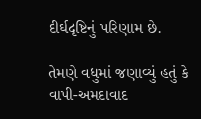દીર્ઘદૃષ્ટિનું પરિણામ છે.

તેમણે વધુમાં જણાવ્યું હતું કે વાપી-અમદાવાદ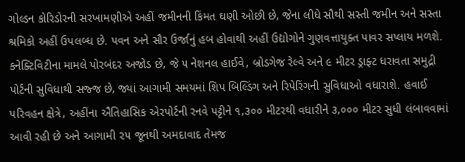ગોલ્ડન કોરિડોરની સરખામણીએ અહીં જમીનની કિંમત ઘણી ઓછી છે, જેના લીધે સૌથી સસ્તી જમીન અને સસ્તા શ્રમિકો અહીં ઉપલબ્ધ છે. પવન અને સૌર ઉર્જાનું હબ હોવાથી અહીં ઉદ્યોગોને ગુણવત્તાયુક્ત પાવર સપ્લાય મળશે. કનેક્ટિવિટીના મામલે પોરબંદર અજોડ છે, જે ૫ નેશનલ હાઈવે, બ્રોડગેજ રેલ્વે અને ૯ મીટર ડ્રાફ્ટ ધરાવતા સમુદ્રી પોર્ટની સુવિધાથી સજ્જ છે, જ્યાં આગામી સમયમાં શિપ બિલ્ડિંગ અને રિપેરિંગની સુવિધાઓ વધારાશે. હવાઈ પરિવહન ક્ષેત્રે, અહીંના ઐતિહાસિક એરપોર્ટની રનવે પટ્ટીને ૧,૩૦૦ મીટરથી વધારીને ૩,૦૦૦ મીટર સુધી લંબાવવામાં આવી રહી છે અને આગામી ૨૫ જૂનથી અમદાવાદ તેમજ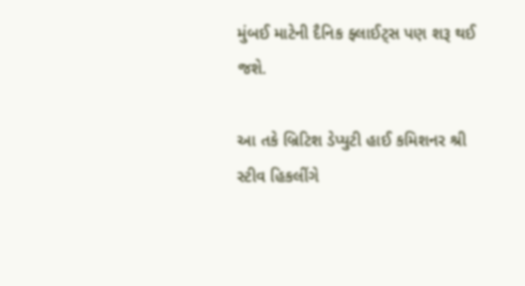મુંબઈ માટેની દૈનિક ફ્લાઈટ્સ પણ શરૂ થઈ જશે.

આ તકે બ્રિટિશ ડેપ્યુટી હાઈ કમિશનર શ્રી સ્ટીવ હિકલીંગે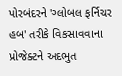પોરબંદરને 'ગ્લોબલ ફર્નિચર હબ' તરીકે વિકસાવવાના પ્રોજેક્ટને અદભુત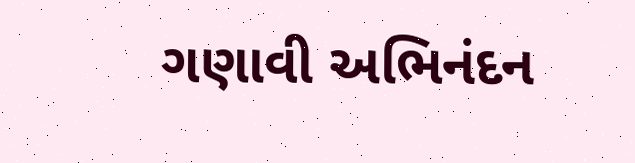ગણાવી અભિનંદન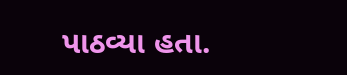પાઠવ્યા હતા.